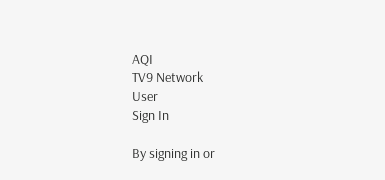AQI
TV9 Network
User
Sign In

By signing in or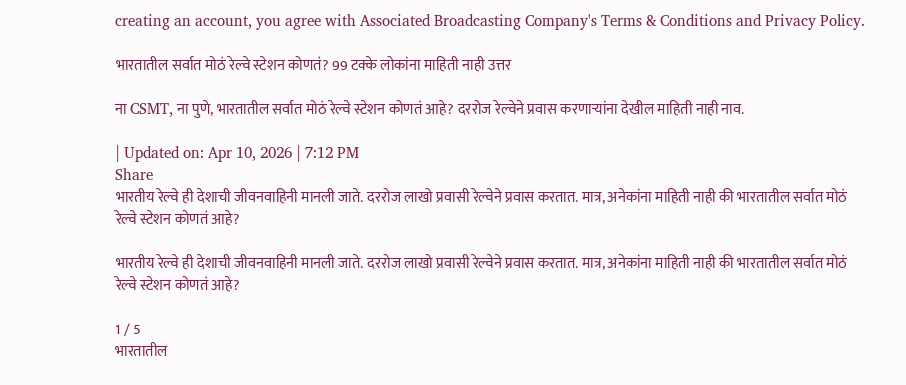creating an account, you agree with Associated Broadcasting Company's Terms & Conditions and Privacy Policy.

भारतातील सर्वात मोठं रेल्वे स्टेशन कोणतं? 99 टक्के लोकांना माहिती नाही उत्तर

ना CSMT, ना पुणे, भारतातील सर्वात मोठं रेल्वे स्टेशन कोणतं आहे? दररोज रेल्वेने प्रवास करणाऱ्यांना देखील माहिती नाही नाव.

| Updated on: Apr 10, 2026 | 7:12 PM
Share
भारतीय रेल्वे ही देशाची जीवनवाहिनी मानली जाते. दररोज लाखो प्रवासी रेल्वेने प्रवास करतात. मात्र, अनेकांना माहिती नाही की भारतातील सर्वात मोठं रेल्वे स्टेशन कोणतं आहे?

भारतीय रेल्वे ही देशाची जीवनवाहिनी मानली जाते. दररोज लाखो प्रवासी रेल्वेने प्रवास करतात. मात्र, अनेकांना माहिती नाही की भारतातील सर्वात मोठं रेल्वे स्टेशन कोणतं आहे?

1 / 5
भारतातील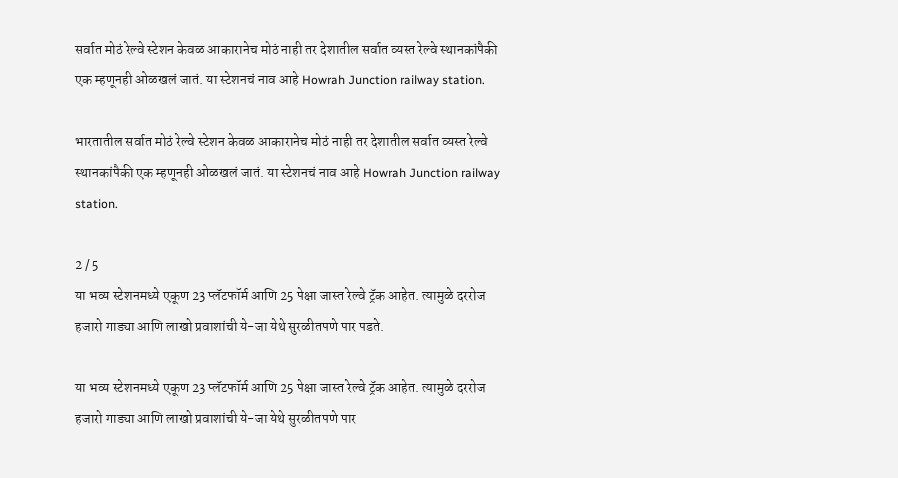सर्वात मोठं रेल्वे स्टेशन केवळ आकारानेच मोठं नाही तर देशातील सर्वात व्यस्त रेल्वे स्थानकांपैकी एक म्हणूनही ओळखलं जातं. या स्टेशनचं नाव आहे Howrah Junction railway station.

भारतातील सर्वात मोठं रेल्वे स्टेशन केवळ आकारानेच मोठं नाही तर देशातील सर्वात व्यस्त रेल्वे स्थानकांपैकी एक म्हणूनही ओळखलं जातं. या स्टेशनचं नाव आहे Howrah Junction railway station.

2 / 5
या भव्य स्टेशनमध्ये एकूण 23 प्लॅटफॉर्म आणि 25 पेक्षा जास्त रेल्वे ट्रॅक आहेत. त्यामुळे दररोज हजारो गाड्या आणि लाखो प्रवाशांची ये-जा येथे सुरळीतपणे पार पडते.

या भव्य स्टेशनमध्ये एकूण 23 प्लॅटफॉर्म आणि 25 पेक्षा जास्त रेल्वे ट्रॅक आहेत. त्यामुळे दररोज हजारो गाड्या आणि लाखो प्रवाशांची ये-जा येथे सुरळीतपणे पार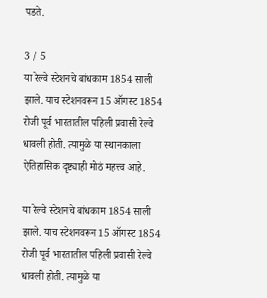पडते.

3 / 5
या रेल्वे स्टेशनचे बांधकाम 1854 साली झाले. याच स्टेशनवरून 15 ऑगस्ट 1854 रोजी पूर्व भारतातील पहिली प्रवासी रेल्वे धावली होती. त्यामुळे या स्थानकाला ऐतिहासिक दृष्ट्याही मोठं महत्त्व आहे.

या रेल्वे स्टेशनचे बांधकाम 1854 साली झाले. याच स्टेशनवरून 15 ऑगस्ट 1854 रोजी पूर्व भारतातील पहिली प्रवासी रेल्वे धावली होती. त्यामुळे या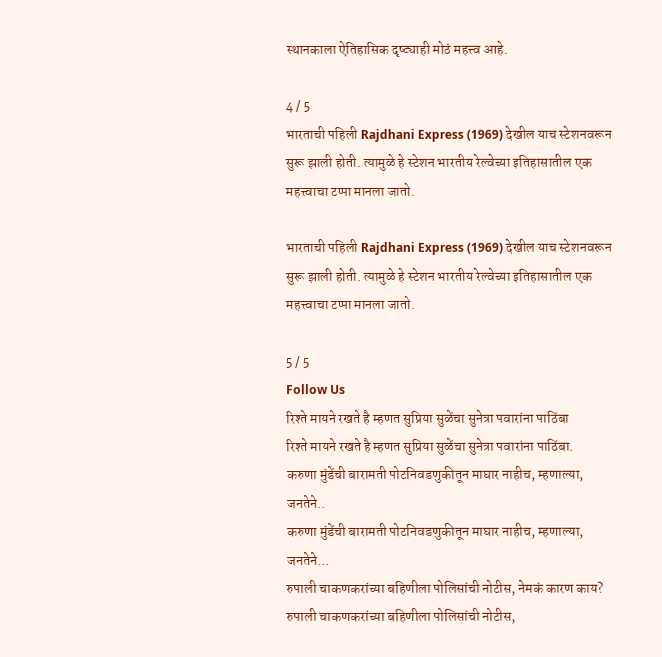स्थानकाला ऐतिहासिक दृष्ट्याही मोठं महत्त्व आहे.

4 / 5
भारताची पहिली Rajdhani Express (1969) देखील याच स्टेशनवरून सुरू झाली होती. त्यामुळे हे स्टेशन भारतीय रेल्वेच्या इतिहासातील एक महत्त्वाचा टप्पा मानला जातो.

भारताची पहिली Rajdhani Express (1969) देखील याच स्टेशनवरून सुरू झाली होती. त्यामुळे हे स्टेशन भारतीय रेल्वेच्या इतिहासातील एक महत्त्वाचा टप्पा मानला जातो.

5 / 5
Follow Us
रिश्ते मायने रखते है म्हणत सुप्रिया सुळेंचा सुनेत्रा पवारांना पाठिंबा
रिश्ते मायने रखते है म्हणत सुप्रिया सुळेंचा सुनेत्रा पवारांना पाठिंबा.
करुणा मुंडेंची बारामती पोटनिवडणुकीतून माघार नाहीच, म्हणाल्या, जनतेने..
करुणा मुंडेंची बारामती पोटनिवडणुकीतून माघार नाहीच, म्हणाल्या, जनतेने...
रुपाली चाकणकरांच्या बहिणीला पोलिसांची नोटीस, नेमकं कारण काय?
रुपाली चाकणकरांच्या बहिणीला पोलिसांची नोटीस,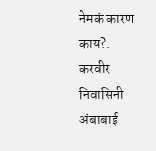नेमकं कारण काय?.
करवीर निवासिनी अंबाबाई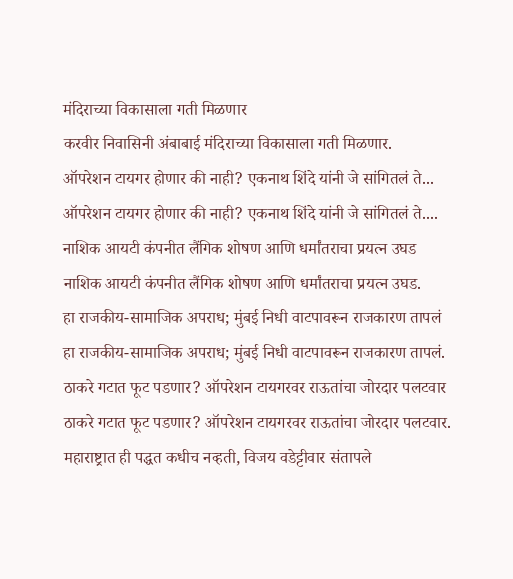मंदिराच्या विकासाला गती मिळणार
करवीर निवासिनी अंबाबाई मंदिराच्या विकासाला गती मिळणार.
ऑपरेशन टायगर होणार की नाही? एकनाथ शिंदे यांनी जे सांगितलं ते...
ऑपरेशन टायगर होणार की नाही? एकनाथ शिंदे यांनी जे सांगितलं ते....
नाशिक आयटी कंपनीत लैंगिक शोषण आणि धर्मांतराचा प्रयत्न उघड
नाशिक आयटी कंपनीत लैंगिक शोषण आणि धर्मांतराचा प्रयत्न उघड.
हा राजकीय-सामाजिक अपराध; मुंबई निधी वाटपावरून राजकारण तापलं
हा राजकीय-सामाजिक अपराध; मुंबई निधी वाटपावरून राजकारण तापलं.
ठाकरे गटात फूट पडणार? ऑपरेशन टायगरवर राऊतांचा जोरदार पलटवार
ठाकरे गटात फूट पडणार? ऑपरेशन टायगरवर राऊतांचा जोरदार पलटवार.
महाराष्ट्रात ही पद्धत कधीच नव्हती, विजय वडेट्टीवार संतापले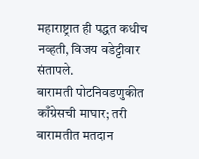महाराष्ट्रात ही पद्धत कधीच नव्हती, विजय वडेट्टीवार संतापले.
बारामती पोटनिवडणुकीत काँग्रेसची माघार; तरी बारामतीत मतदान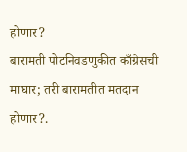होणार?
बारामती पोटनिवडणुकीत काँग्रेसची माघार; तरी बारामतीत मतदान होणार?.